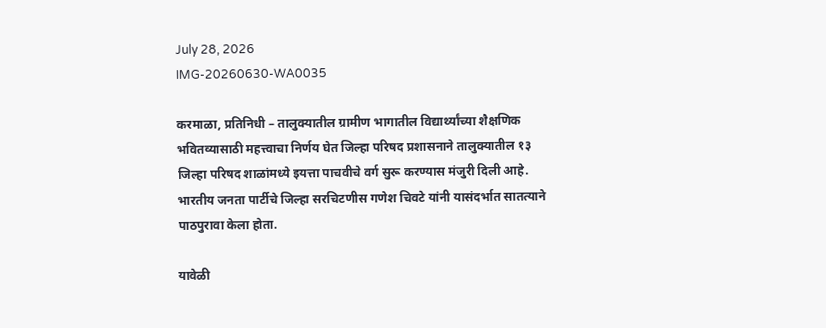July 28, 2026
IMG-20260630-WA0035

करमाळा, प्रतिनिधी – तालुक्यातील ग्रामीण भागातील विद्यार्थ्यांच्या शैक्षणिक भवितव्यासाठी महत्त्वाचा निर्णय घेत जिल्हा परिषद प्रशासनाने तालुक्यातील १३ जिल्हा परिषद शाळांमध्ये इयत्ता पाचवीचे वर्ग सुरू करण्यास मंजुरी दिली आहे. भारतीय जनता पार्टीचे जिल्हा सरचिटणीस गणेश चिवटे यांनी यासंदर्भात सातत्याने पाठपुरावा केला होता.

यावेळी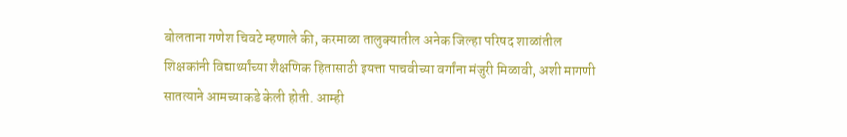बोलताना गणेश चिवटे म्हणाले की, करमाळा तालुक्यातील अनेक जिल्हा परिषद शाळांतील शिक्षकांनी विद्यार्थ्यांच्या शैक्षणिक हितासाठी इयत्ता पाचवीच्या वर्गांना मंजुरी मिळावी, अशी मागणी सातत्याने आमच्याकडे केली होती. आम्ही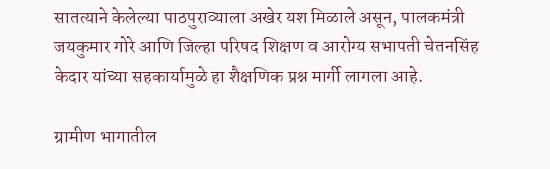सातत्याने केलेल्या पाठपुराव्याला अखेर यश मिळाले असून, पालकमंत्री जयकुमार गोरे आणि जिल्हा परिषद शिक्षण व आरोग्य सभापती चेतनसिंह केदार यांच्या सहकार्यामुळे हा शैक्षणिक प्रश्न मार्गी लागला आहे.

ग्रामीण भागातील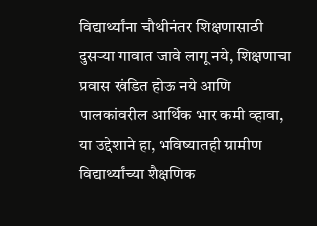विद्यार्थ्यांना चौथीनंतर शिक्षणासाठी दुसऱ्या गावात जावे लागू नये, शिक्षणाचा प्रवास खंडित होऊ नये आणि पालकांवरील आर्थिक भार कमी व्हावा, या उद्देशाने हा, भविष्यातही ग्रामीण विद्यार्थ्यांच्या शैक्षणिक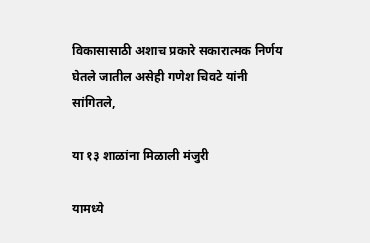विकासासाठी अशाच प्रकारे सकारात्मक निर्णय घेतले जातील असेही गणेश चिवटे यांनी सांगितले,

या १३ शाळांना मिळाली मंजुरी

यामध्ये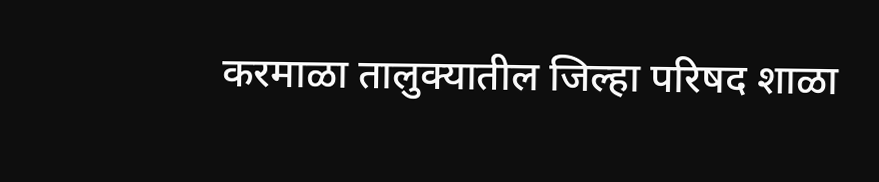करमाळा तालुक्यातील जिल्हा परिषद शाळा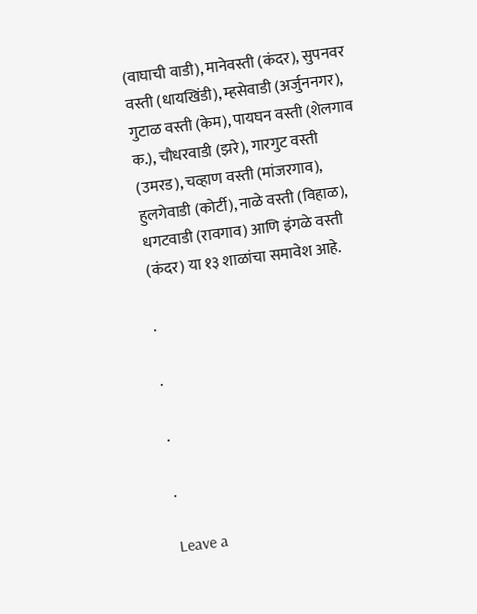(वाघाची वाडी), मानेवस्ती (कंदर), सुपनवर वस्ती (धायखिंडी), म्हसेवाडी (अर्जुननगर), गुटाळ वस्ती (केम), पायघन वस्ती (शेलगाव क.), चौधरवाडी (झरे), गारगुट वस्ती (उमरड), चव्हाण वस्ती (मांजरगाव), हुलगेवाडी (कोर्टी), नाळे वस्ती (विहाळ), धगटवाडी (रावगाव) आणि इंगळे वस्ती (कंदर) या १३ शाळांचा समावेश आहे.

.

.

.

.

Leave a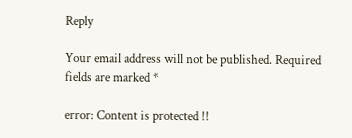Reply

Your email address will not be published. Required fields are marked *

error: Content is protected !!